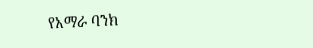የአማራ ባንክ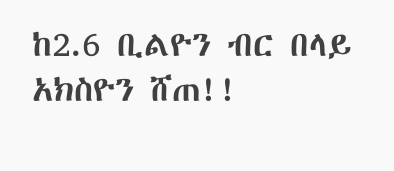ከ2.6 ቢልዮን ብር በላይ አክስዮን ሸጠ!!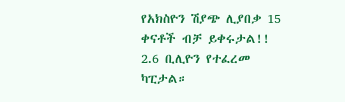የአክስዮን ሽያጭ ሊያበቃ 15 ቀናቶች ብቻ ይቀሩታል!!
2.6 ቢሊዮን የተፈረመ ካፒታል።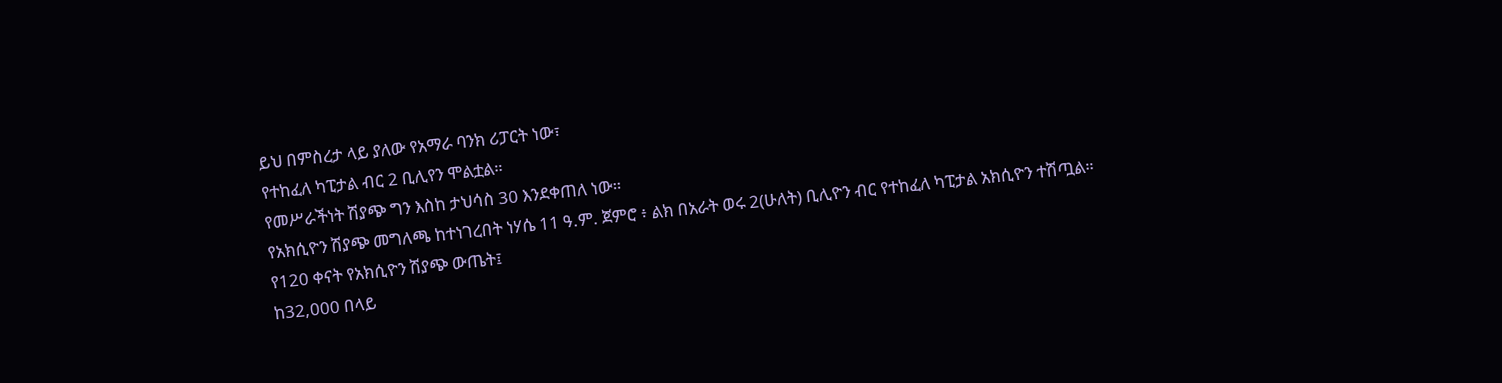ይህ በምስረታ ላይ ያለው የአማራ ባንክ ሪፓርት ነው፣
የተከፈለ ካፒታል ብር 2 ቢሊየን ሞልቷል።
የመሥራችነት ሽያጭ ግን እስከ ታህሳስ 30 እንደቀጠለ ነው።
የአክሲዮን ሽያጭ መግለጫ ከተነገረበት ነሃሴ 11 ዓ.ም. ጀምሮ ፥ ልክ በአራት ወሩ 2(ሁለት) ቢሊዮን ብር የተከፈለ ካፒታል አክሲዮን ተሽጧል።
የ120 ቀናት የአክሲዮን ሽያጭ ውጤት፤
ከ32,000 በላይ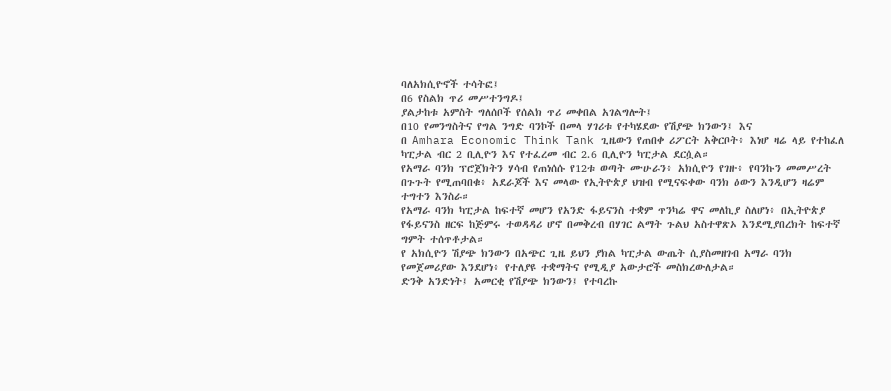ባለአክሲዮኖች ተሳትፎ፤
በ6 የስልክ ጥሪ መሥተንግዶ፤
ያልታከቱ አምስት ግለሰቦች የሰልክ ጥሪ መቀበል አገልግሎት፤
በ10 የመንግስትና የግል ንግድ ባንኮች በመላ ሃገሪቱ የተካሄደው የሽያጭ ክንውን፤ እና
በ Amhara Economic Think Tank ጊዜውን የጠበቀ ሪፖርት አቅርቦት፥ እነሆ ዛሬ ላይ የተከፈለ ካፒታል ብር 2 ቢሊዮን እና የተፈረመ ብር 2.6 ቢሊዮን ካፒታል ደርሷል።
የአማራ ባንክ ፕሮጀክትን ሃሳብ የጠነሰሱ የ12ቱ ወጣት ሙሁራን፥ አክሲዮን የገዙ፥ የባንኩን መመሥረት በጉጉት የሚጠባበቁ፥ አደራጆች እና መላው የኢትዮጵያ ህዝብ የሚናፍቀው ባንክ ዕውን እንዲሆን ዛሬም ተግተን እንስራ።
የአማራ ባንክ ካፒታል ከፍተኛ መሆን የአንድ ፋይናንስ ተቋም ጥንካሬ ዋና መለኪያ ስለሆነ፥ በኢትዮጵያ የፋይናንስ ዘርፍ ከጅምሩ ተወዳዳሪ ሆኖ በመቅረብ በሃገር ልማት ጉልህ አስተዋጽኦ እንደሚያበረክት ከፍተኛ ግምት ተሰጥቶታል።
የ አክሲዮን ሽያጭ ክንውን በአጭር ጊዜ ይህን ያክል ካፒታል ውጤት ሲያስመዘገብ አማራ ባንክ የመጀመሪያው እንደሆነ፥ የተለያዩ ተቋማትና የሚዲያ አውታሮች መስክረውለታል።
ድንቅ አንድነት፤ አመርቂ የሽያጭ ክንውን፤ የተባረኩ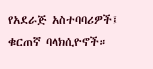የአደራጅ አስተባባሪዎች፤ ቁርጠኛ ባላክሲዮኖች።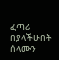ፈጣሪ በያላችሁበት ሰላሙን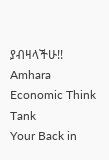ያብዛላችሁ!!
Amhara Economic Think Tank
Your Back in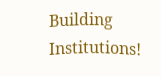Building Institutions!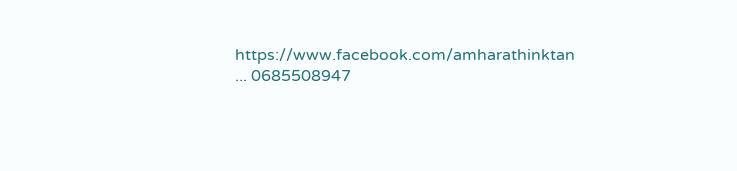https://www.facebook.com/amharathinktan ... 0685508947